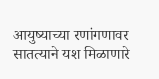आयुष्याच्या रणांगणावर सातत्याने यश मिळाणारे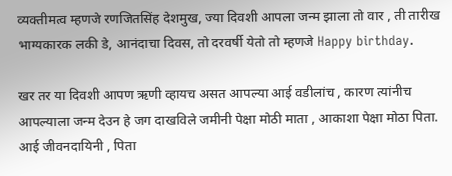व्यक्तीमत्व म्हणजे रणजितसिंह देशमुख, ज्या दिवशी आपला जन्म झाला तो वार , ती तारीख भाग्यकारक लकी डे, आनंदाचा दिवस, तो दरवर्षी येतो तो म्हणजे Happy birthday.

खर तर या दिवशी आपण ऋणी व्हायच असत आपल्या आई वडीलांच , कारण त्यांनीच आपल्याला जन्म देउन हे जग दाखविले जमीनी पेक्षा मोठी माता , आकाशा पेक्षा मोठा पिता. आई जीवनदायिनी , पिता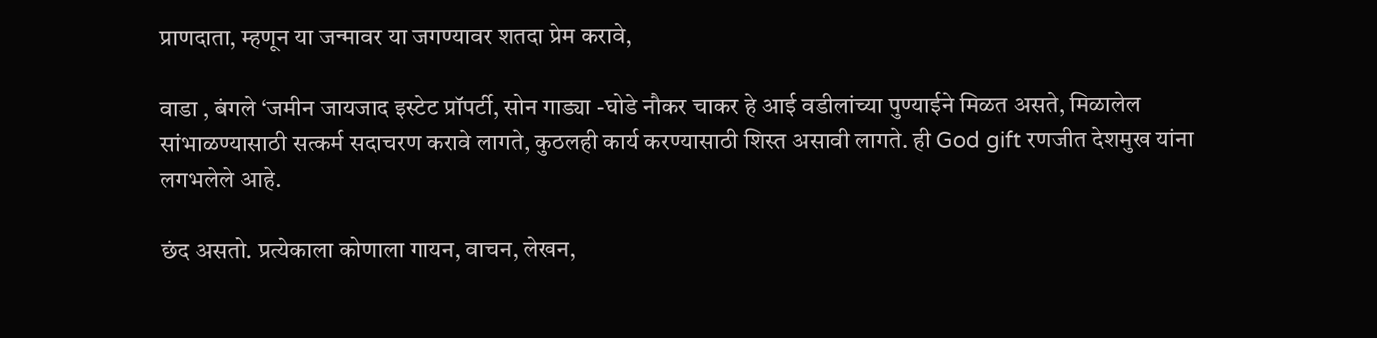प्राणदाता, म्हणून या जन्मावर या जगण्यावर शतदा प्रेम करावे,

वाडा , बंगले ‘जमीन जायजाद इस्टेट प्रॉपर्टी, सोन गाड्या -घोडे नौकर चाकर हे आई वडीलांच्या पुण्याईने मिळत असते, मिळालेल सांभाळण्यासाठी सत्कर्म सदाचरण करावे लागते, कुठलही कार्य करण्यासाठी शिस्त असावी लागते. ही God gift रणजीत देशमुख यांना लगभलेले आहे.

छंद असतो. प्रत्येकाला कोणाला गायन, वाचन, लेखन,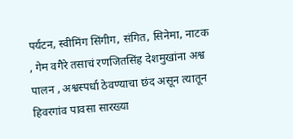पर्यटन, स्वीमिंग सिंगीग, संगित, सिनेमा, नाटक , गेम वगैरे तसाचं रणजितसिंह देशमुखांना अश्व पालन , अश्वस्पर्धा ठेवण्याचा छंद असून त्यातून हिवरगांव पावसा सारख्या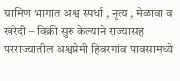ग्रामिण भागात अश्व स्पर्धा , नृत्य , मेळावा व खरेदी – विक्री सुरु केल्याने राज्यासह परराज्यातील अश्वप्रेमी हिवरगांव पावसामध्ये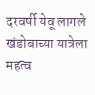दरवर्षी येवू लागले खंडोबाच्या यात्रेला महत्व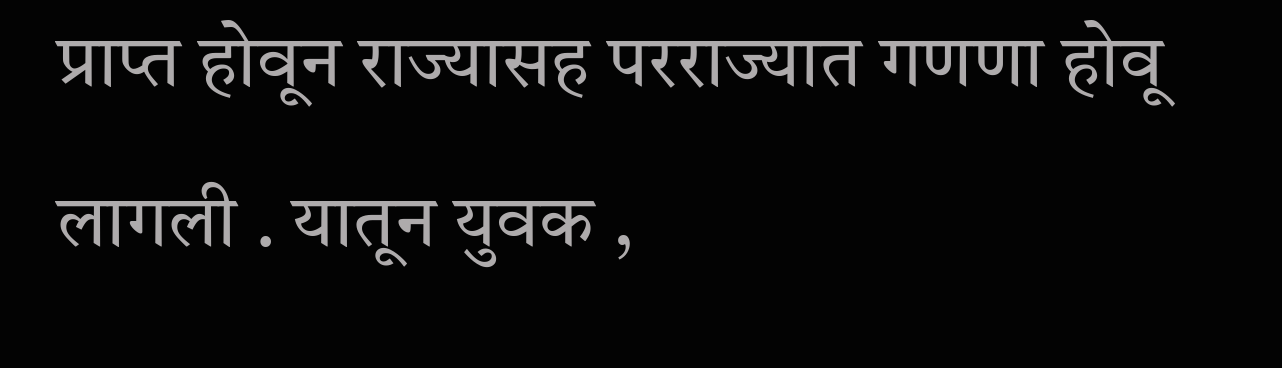प्राप्त होवून राज्यासह परराज्यात गणणा होवू लागली . यातून युवक ,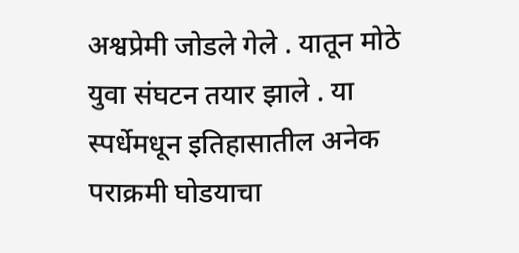अश्वप्रेमी जोडले गेले . यातून मोठे युवा संघटन तयार झाले . या स्पर्धेमधून इतिहासातील अनेक पराक्रमी घोडयाचा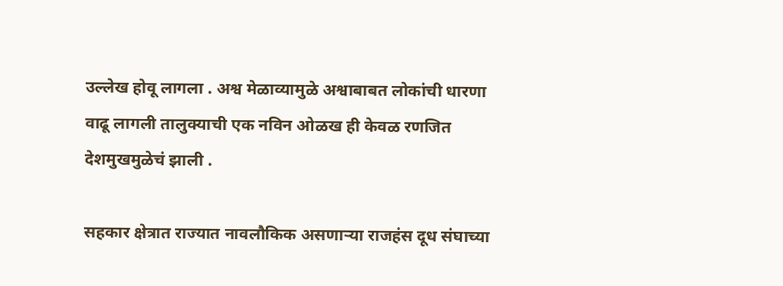उल्लेख होवू लागला . अश्व मेळाव्यामुळे अश्वाबाबत लोकांची धारणा वाढू लागली तालुक्याची एक नविन ओळख ही केवळ रणजित देशमुखमुळेचं झाली .

सहकार क्षेत्रात राज्यात नावलौकिक असणाऱ्या राजहंस दूध संघाच्या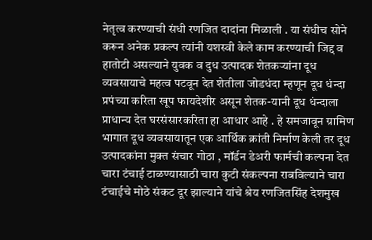नेतृत्व करण्याची संधी रणजित दादांना मिळाली . या संधीच सोने करून अनेक प्रकल्प त्यांनी यशस्वी केले काम करण्याची जिद्द व हातोटी असल्याने युवक व दुध उत्पादक शेतकऱ्यांना दूध व्यवसायाचे महत्व पटवून देत शेतीला जोडधंदा म्हणून दूध धंन्दा प्रपंच्या करिता खूप फायदेशीर असून शेतक-यानी दूध धंन्दाला प्राधान्य देत घरसंसारकरिता हा आधार आहे . हे समजावून ग्रामिण भागात दूध व्यवसायातून एक आर्थिक क्रांती निर्माण केली तर दूध उत्पादकांना मुक्त संचार गोठा , मॉर्डन डेअरी फार्मची कल्पना देत चारा टंचाई टाळण्यासाठी चारा कुटी संकल्पना राबविल्याने चारा टंचाईचे मोठे संकट दूर झाल्याने यांचे श्रेय रणजितसिंह देशमुख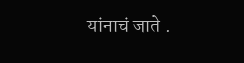यांनाचं जाते .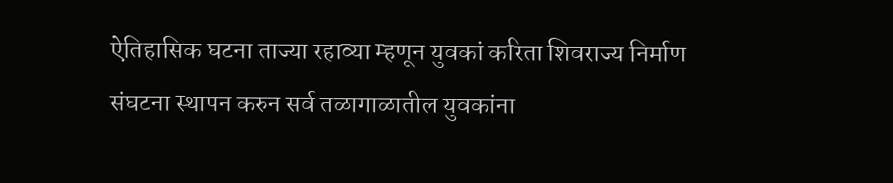ऐतिहासिक घटना ताज्या रहाव्या म्हणून युवकां करिता शिवराज्य निर्माण संघटना स्थापन करुन सर्व तळागाळातील युवकांना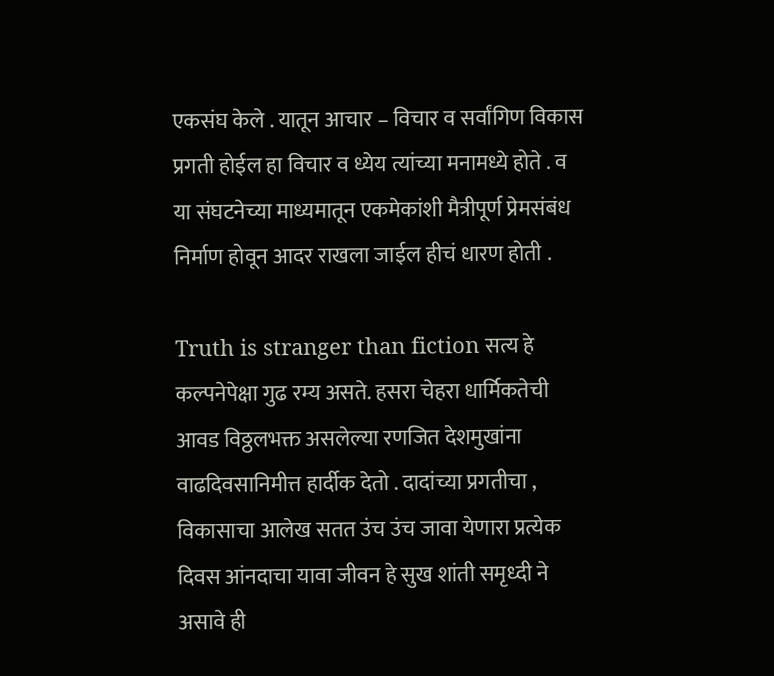एकसंघ केले . यातून आचार – विचार व सर्वांगिण विकास प्रगती होईल हा विचार व ध्येय त्यांच्या मनामध्ये होते . व या संघटनेच्या माध्यमातून एकमेकांशी मैत्रीपूर्ण प्रेमसंबंध निर्माण होवून आदर राखला जाईल हीचं धारण होती .

Truth is stranger than fiction सत्य हे कल्पनेपेक्षा गुढ रम्य असते. हसरा चेहरा धार्मिकतेची आवड विठ्ठलभक्त असलेल्या रणजित देशमुखांना वाढदिवसानिमीत्त हार्दीक देतो . दादांच्या प्रगतीचा , विकासाचा आलेख सतत उंच उंच जावा येणारा प्रत्येक दिवस आंनदाचा यावा जीवन हे सुख शांती समृध्दी ने असावे ही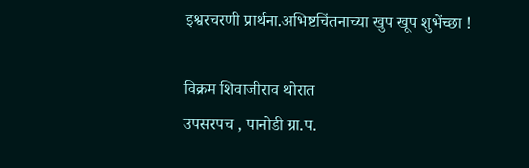इश्वरचरणी प्रार्थना.अभिष्टचिंतनाच्या खुप खूप शुभेंच्छा !

विक्रम शिवाजीराव थोरात
उपसरपच , पानोडी ग्रा.प.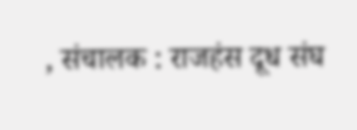, संचालक : राजहंस दूध संघ